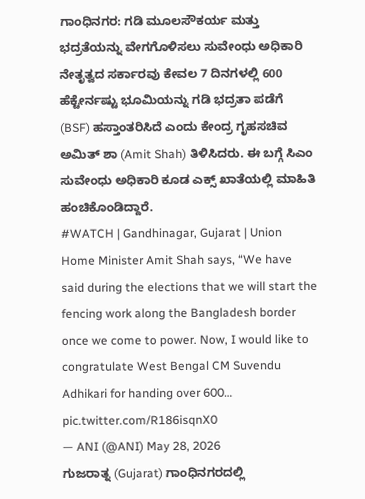ಗಾಂಧಿನಗರ: ಗಡಿ ಮೂಲಸೌಕರ್ಯ ಮತ್ತು ಭದ್ರತೆಯನ್ನು ವೇಗಗೊಳಿಸಲು ಸುವೇಂಧು ಅಧಿಕಾರಿ ನೇತೃತ್ವದ ಸರ್ಕಾರವು ಕೇವಲ 7 ದಿನಗಳಲ್ಲಿ 600 ಹೆಕ್ಟೇರ್ನಷ್ಟು ಭೂಮಿಯನ್ನು ಗಡಿ ಭದ್ರತಾ ಪಡೆಗೆ (BSF) ಹಸ್ತಾಂತರಿಸಿದೆ ಎಂದು ಕೇಂದ್ರ ಗೃಹಸಚಿವ ಅಮಿತ್ ಶಾ (Amit Shah) ತಿಳಿಸಿದರು. ಈ ಬಗ್ಗೆ ಸಿಎಂ ಸುವೇಂಧು ಅಧಿಕಾರಿ ಕೂಡ ಎಕ್ಸ್ ಖಾತೆಯಲ್ಲಿ ಮಾಹಿತಿ ಹಂಚಿಕೊಂಡಿದ್ದಾರೆ.
#WATCH | Gandhinagar, Gujarat | Union Home Minister Amit Shah says, “We have said during the elections that we will start the fencing work along the Bangladesh border once we come to power. Now, I would like to congratulate West Bengal CM Suvendu Adhikari for handing over 600… pic.twitter.com/R186isqnX0
— ANI (@ANI) May 28, 2026
ಗುಜರಾತ್ನ (Gujarat) ಗಾಂಧಿನಗರದಲ್ಲಿ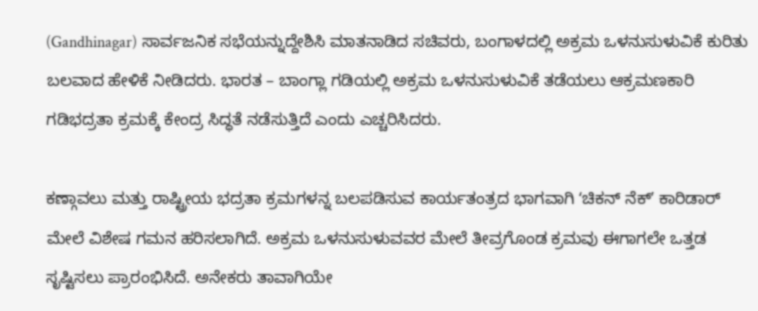(Gandhinagar) ಸಾರ್ವಜನಿಕ ಸಭೆಯನ್ನುದ್ದೇಶಿಸಿ ಮಾತನಾಡಿದ ಸಚಿವರು, ಬಂಗಾಳದಲ್ಲಿ ಅಕ್ರಮ ಒಳನುಸುಳುವಿಕೆ ಕುರಿತು ಬಲವಾದ ಹೇಳಿಕೆ ನೀಡಿದರು. ಭಾರತ – ಬಾಂಗ್ಲಾ ಗಡಿಯಲ್ಲಿ ಅಕ್ರಮ ಒಳನುಸುಳುವಿಕೆ ತಡೆಯಲು ಆಕ್ರಮಣಕಾರಿ ಗಡಿಭದ್ರತಾ ಕ್ರಮಕ್ಕೆ ಕೇಂದ್ರ ಸಿದ್ಧತೆ ನಡೆಸುತ್ತಿದೆ ಎಂದು ಎಚ್ಚರಿಸಿದರು.

ಕಣ್ಗಾವಲು ಮತ್ತು ರಾಷ್ಟ್ರೀಯ ಭದ್ರತಾ ಕ್ರಮಗಳನ್ನ ಬಲಪಡಿಸುವ ಕಾರ್ಯತಂತ್ರದ ಭಾಗವಾಗಿ ʻಚಿಕನ್ ನೆಕ್ʼ ಕಾರಿಡಾರ್ ಮೇಲೆ ವಿಶೇಷ ಗಮನ ಹರಿಸಲಾಗಿದೆ. ಅಕ್ರಮ ಒಳನುಸುಳುವವರ ಮೇಲೆ ತೀವ್ರಗೊಂಡ ಕ್ರಮವು ಈಗಾಗಲೇ ಒತ್ತಡ ಸೃಷ್ಟಿಸಲು ಪ್ರಾರಂಭಿಸಿದೆ. ಅನೇಕರು ತಾವಾಗಿಯೇ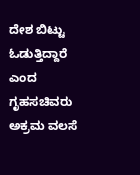ದೇಶ ಬಿಟ್ಟು ಓಡುತ್ತಿದ್ದಾರೆ ಎಂದ ಗೃಹಸಚಿವರು ಅಕ್ರಮ ವಲಸೆ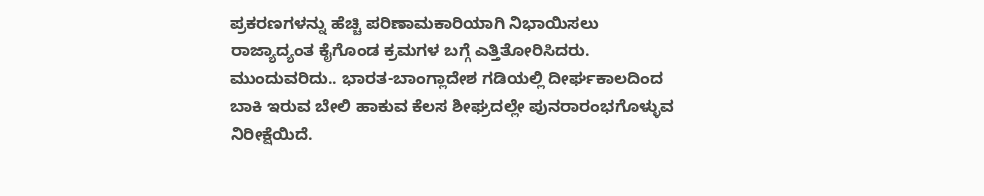ಪ್ರಕರಣಗಳನ್ನು ಹೆಚ್ಚಿ ಪರಿಣಾಮಕಾರಿಯಾಗಿ ನಿಭಾಯಿಸಲು ರಾಜ್ಯಾದ್ಯಂತ ಕೈಗೊಂಡ ಕ್ರಮಗಳ ಬಗ್ಗೆ ಎತ್ತಿತೋರಿಸಿದರು.
ಮುಂದುವರಿದು.. ಭಾರತ-ಬಾಂಗ್ಲಾದೇಶ ಗಡಿಯಲ್ಲಿ ದೀರ್ಘಕಾಲದಿಂದ ಬಾಕಿ ಇರುವ ಬೇಲಿ ಹಾಕುವ ಕೆಲಸ ಶೀಘ್ರದಲ್ಲೇ ಪುನರಾರಂಭಗೊಳ್ಳುವ ನಿರೀಕ್ಷೆಯಿದೆ.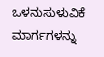ಒಳನುಸುಳುವಿಕೆ ಮಾರ್ಗಗಳನ್ನು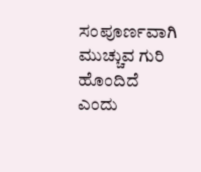ಸಂಪೂರ್ಣವಾಗಿ ಮುಚ್ಚುವ ಗುರಿ ಹೊಂದಿದೆ ಎಂದು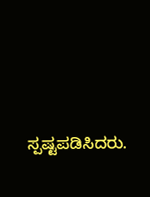ಸ್ಪಷ್ಟಪಡಿಸಿದರು.